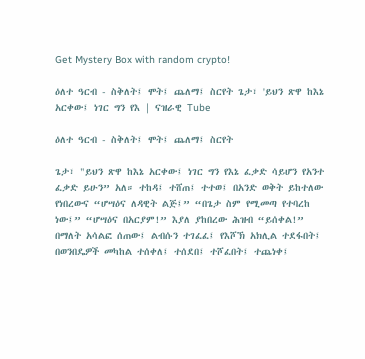Get Mystery Box with random crypto!

ዕለተ ዓርብ - ስቅለት፤ ሞት፤ ጨለማ፤ ስርየት ጌታ፣ 'ይህን ጽዋ ከእኔ አርቀው፤ ነገር ግን የእ | ናዝራዊ Tube

ዕለተ ዓርብ - ስቅለት፤ ሞት፤ ጨለማ፤ ስርየት

ጌታ፣ "ይህን ጽዋ ከእኔ አርቀው፤ ነገር ግን የእኔ ፈቃድ ሳይሆን የአንተ ፈቃድ ይሁን” አለ። ተከዳ፤ ተሸጠ፤ ተተወ፤ በአንድ ወቅት ይከተለው የነበረውና “ሆሣዕና ለዳዊት ልጅ፤” “በጌታ ስም የሚመጣ የተባረከ ነው፤” “ሆሣዕና በአርያም!” እያለ ያከበረው ሕዝብ “ይሰቀል!” በማለት አሳልፎ ሰጠው፤ ልብሱን ተገፈፈ፤ የእሾኽ አክሊል ተደፋበት፤ በወንበዴዎች መካከል ተሰቀለ፤ ተሰደበ፤ ተሾፈበት፤ ተጨነቀ፤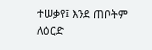ተሠቃየ፤ እንደ ጠቦትም ለዕርድ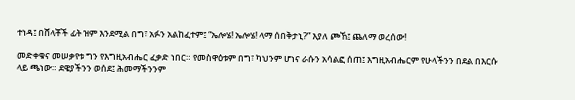ተነዳ፤ በሸላቾች ፊት ዝም እንደሚል በግ፣ አፉን አልከፈተም፤ “ኤሎሄ! ኤሎሄ! ላማ ሰበቅታኒ?” እያለ ጮኸ፤ ጨለማ ወረሰው!

መድቀቁና መሠቃየቱ ግን የእግዚአብሔር ፈቃድ ነበር። የመስዋዕቱም በግ፣ ካህንም ሆነና ራሱን አሳልፎ ሰጠ፤ እግዚአብሔርም የሁላችንን በደል በእርሱ ላይ ጫነው። ደዌያችንን ወሰደ፤ ሕመማችንንም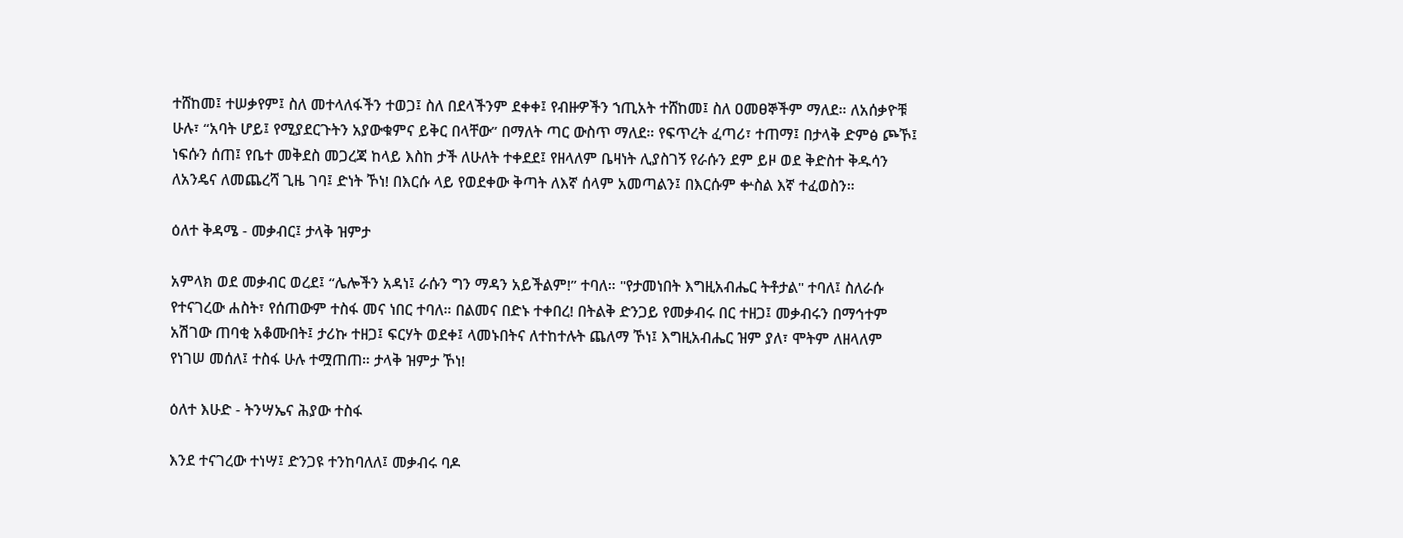ተሸከመ፤ ተሠቃየም፤ ስለ መተላለፋችን ተወጋ፤ ስለ በደላችንም ደቀቀ፤ የብዙዎችን ኀጢአት ተሸከመ፤ ስለ ዐመፀኞችም ማለደ። ለአሰቃዮቹ ሁሉ፣ “አባት ሆይ፤ የሚያደርጉትን አያውቁምና ይቅር በላቸው” በማለት ጣር ውስጥ ማለደ። የፍጥረት ፈጣሪ፣ ተጠማ፤ በታላቅ ድምፅ ጮኾ፤ ነፍሱን ሰጠ፤ የቤተ መቅደስ መጋረጃ ከላይ እስከ ታች ለሁለት ተቀደደ፤ የዘላለም ቤዛነት ሊያስገኝ የራሱን ደም ይዞ ወደ ቅድስተ ቅዱሳን ለአንዴና ለመጨረሻ ጊዜ ገባ፤ ድነት ኾነ! በእርሱ ላይ የወደቀው ቅጣት ለእኛ ሰላም አመጣልን፤ በእርሱም ቍስል እኛ ተፈወስን።

ዕለተ ቅዳሜ - መቃብር፤ ታላቅ ዝምታ

አምላክ ወደ መቃብር ወረደ፤ “ሌሎችን አዳነ፤ ራሱን ግን ማዳን አይችልም!” ተባለ። "የታመነበት እግዚአብሔር ትቶታል" ተባለ፤ ስለራሱ የተናገረው ሐስት፣ የሰጠውም ተስፋ መና ነበር ተባለ። በልመና በድኑ ተቀበረ! በትልቅ ድንጋይ የመቃብሩ በር ተዘጋ፤ መቃብሩን በማኅተም አሽገው ጠባቂ አቆሙበት፤ ታሪኩ ተዘጋ፤ ፍርሃት ወደቀ፤ ላመኑበትና ለተከተሉት ጨለማ ኾነ፤ እግዚአብሔር ዝም ያለ፣ ሞትም ለዘላለም የነገሠ መሰለ፤ ተስፋ ሁሉ ተሟጠጠ። ታላቅ ዝምታ ኾነ!

ዕለተ እሁድ - ትንሣኤና ሕያው ተስፋ

እንደ ተናገረው ተነሣ፤ ድንጋዩ ተንከባለለ፤ መቃብሩ ባዶ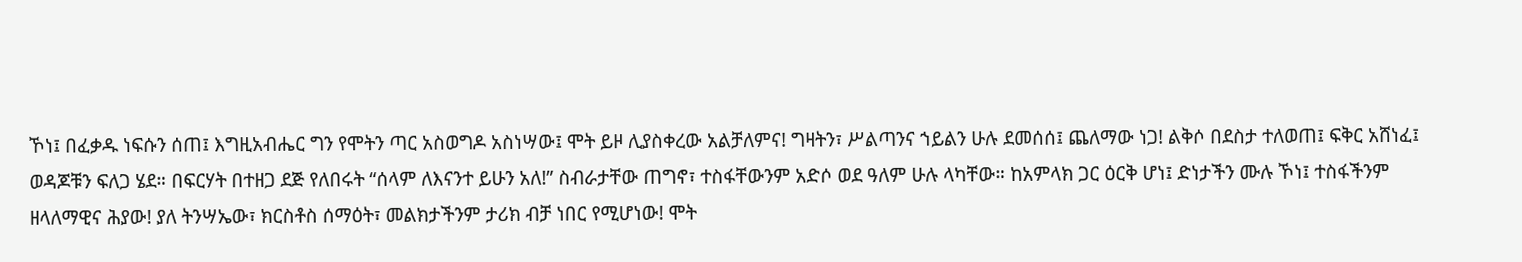ኾነ፤ በፈቃዱ ነፍሱን ሰጠ፤ እግዚአብሔር ግን የሞትን ጣር አስወግዶ አስነሣው፤ ሞት ይዞ ሊያስቀረው አልቻለምና! ግዛትን፣ ሥልጣንና ኀይልን ሁሉ ደመሰሰ፤ ጨለማው ነጋ! ልቅሶ በደስታ ተለወጠ፤ ፍቅር አሸነፈ፤ ወዳጆቹን ፍለጋ ሄደ። በፍርሃት በተዘጋ ደጅ የለበሩት “ሰላም ለእናንተ ይሁን አለ!” ስብራታቸው ጠግኖ፣ ተስፋቸውንም አድሶ ወደ ዓለም ሁሉ ላካቸው። ከአምላክ ጋር ዕርቅ ሆነ፤ ድነታችን ሙሉ ኾነ፤ ተስፋችንም ዘላለማዊና ሕያው! ያለ ትንሣኤው፣ ክርስቶስ ሰማዕት፣ መልክታችንም ታሪክ ብቻ ነበር የሚሆነው! ሞት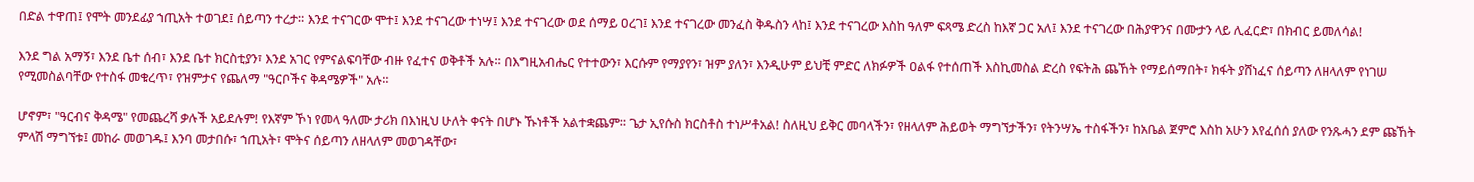በድል ተዋጠ፤ የሞት መንደፊያ ኀጢአት ተወገደ፤ ሰይጣን ተረታ። እንደ ተናገርው ሞተ፤ እንደ ተናገረው ተነሣ፤ እንደ ተናገረው ወደ ሰማይ ዐረገ፤ እንደ ተናገረው መንፈስ ቅዱስን ላከ፤ እንደ ተናገረው እስከ ዓለም ፍጻሜ ድረስ ከእኛ ጋር አለ፤ እንደ ተናገረው በሕያዋንና በሙታን ላይ ሊፈርድ፣ በክብር ይመለሳል!

እንደ ግል አማኝ፣ እንደ ቤተ ሰብ፣ እንደ ቤተ ክርስቲያን፣ እንደ አገር የምናልፍባቸው ብዙ የፈተና ወቅቶች አሉ። በእግዚአብሔር የተተውን፣ እርሱም የማያየን፣ ዝም ያለን፣ እንዲሁም ይህቺ ምድር ለክፉዎች ዐልፋ የተሰጠች እስኪመስል ድረስ የፍትሕ ጨኸት የማይሰማበት፣ ክፋት ያሸነፈና ሰይጣን ለዘላለም የነገሠ የሚመስልባቸው የተስፋ መቁረጥ፣ የዝምታና የጨለማ "ዓርቦችና ቅዳሜዎች" አሉ።

ሆኖም፣ "ዓርብና ቅዳሜ" የመጨረሻ ቃሉች አይደሉም! የእኛም ኾነ የመላ ዓለሙ ታሪክ በእነዚህ ሁለት ቀናት በሆኑ ኹነቶች አልተቋጨም። ጌታ ኢየሱስ ክርስቶስ ተነሥቶአል! ስለዚህ ይቅር መባላችን፣ የዘላለም ሕይወት ማግኘታችን፣ የትንሣኤ ተስፋችን፣ ከአቤል ጀምሮ እስከ አሁን እየፈሰሰ ያለው የንጹሓን ደም ጩኸት ምላሽ ማግኘቱ፤ መከራ መወገዱ፤ እንባ መታበሱ፣ ኀጢአት፣ ሞትና ሰይጣን ለዘላለም መወገዳቸው፣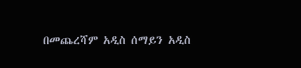በመጨረሻም አዲስ ሰማይን አዲስ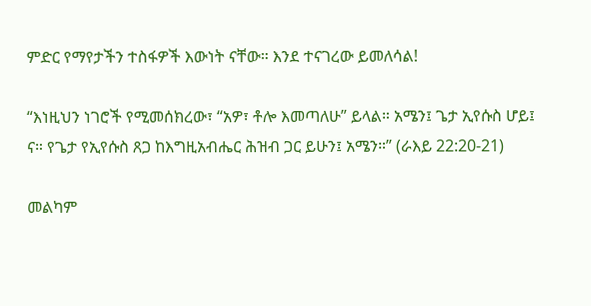ምድር የማየታችን ተስፋዎች እውነት ናቸው። እንደ ተናገረው ይመለሳል!

“እነዚህን ነገሮች የሚመሰክረው፣ “አዎ፣ ቶሎ እመጣለሁ” ይላል። አሜን፤ ጌታ ኢየሱስ ሆይ፤ ና። የጌታ የኢየሱስ ጸጋ ከእግዚአብሔር ሕዝብ ጋር ይሁን፤ አሜን።” (ራእይ 22:20-21)

መልካም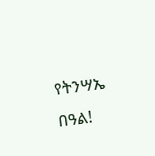የትንሣኤ በዓል!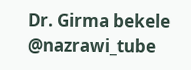Dr. Girma bekele
@nazrawi_tube